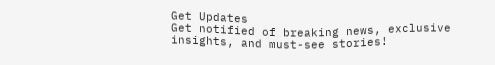Get Updates
Get notified of breaking news, exclusive insights, and must-see stories!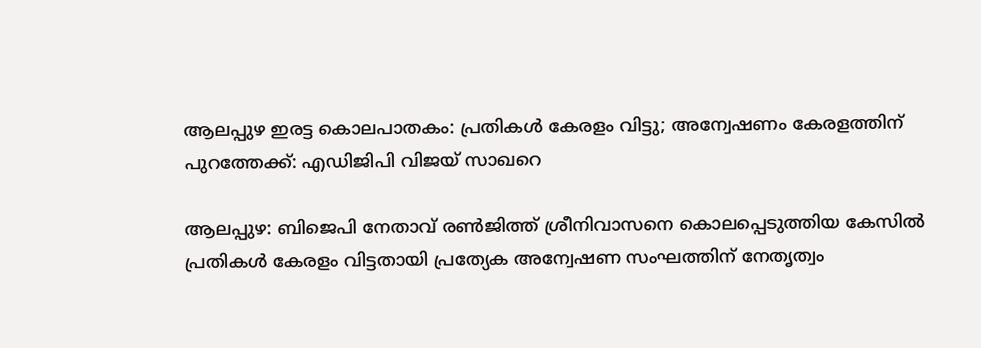ആലപ്പുഴ ഇരട്ട കൊലപാതകം: പ്രതികൾ കേരളം വിട്ടു; അന്വേഷണം കേരളത്തിന് പുറത്തേക്ക്: എഡിജിപി വിജയ് സാഖറെ

ആലപ്പുഴ: ബിജെപി നേതാവ് രൺജിത്ത് ശ്രീനിവാസനെ കൊലപ്പെടുത്തിയ കേസിൽ പ്രതികൾ കേരളം വിട്ടതായി പ്രത്യേക അന്വേഷണ സംഘത്തിന് നേതൃത്വം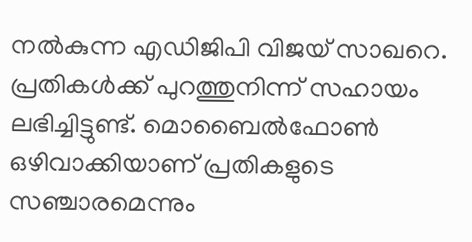നൽകുന്ന എഡിജിപി വിജയ് സാഖറെ. പ്രതികൾക്ക് പുറത്തുനിന്ന് സഹായം ലഭിച്ചിട്ടുണ്ട്. മൊബൈൽഫോൺ ഒഴിവാക്കിയാണ് പ്രതികളുടെ സഞ്ചാരമെന്നും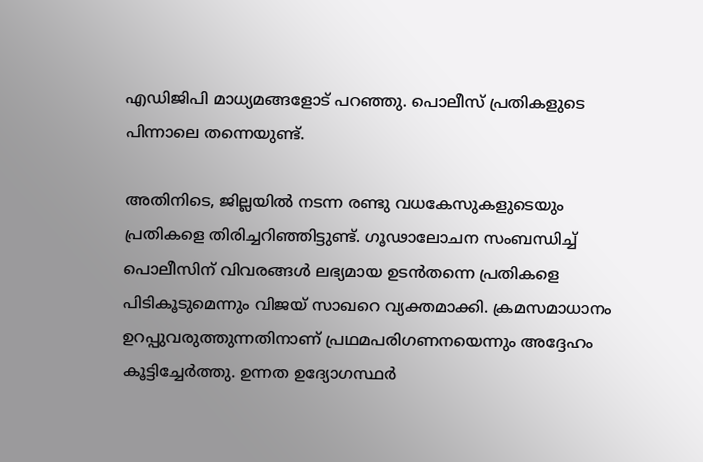എഡിജിപി മാധ്യമങ്ങളോട് പറഞ്ഞു. പൊലീസ് പ്രതികളുടെ പിന്നാലെ തന്നെയുണ്ട്.

അതിനിടെ, ജില്ലയിൽ നടന്ന രണ്ടു വധകേസുകളുടെയും പ്രതികളെ തിരിച്ചറിഞ്ഞിട്ടുണ്ട്. ഗൂഢാലോചന സംബന്ധിച്ച് പൊലീസിന് വിവരങ്ങൾ ലഭ്യമായ ഉടൻതന്നെ പ്രതികളെ പിടികൂടുമെന്നും വിജയ് സാഖറെ വ്യക്തമാക്കി. ക്രമസമാധാനം ഉറപ്പുവരുത്തുന്നതിനാണ് പ്രഥമപരിഗണനയെന്നും അദ്ദേഹം കൂട്ടിച്ചേർത്തു. ഉന്നത ഉദ്യോഗസ്ഥർ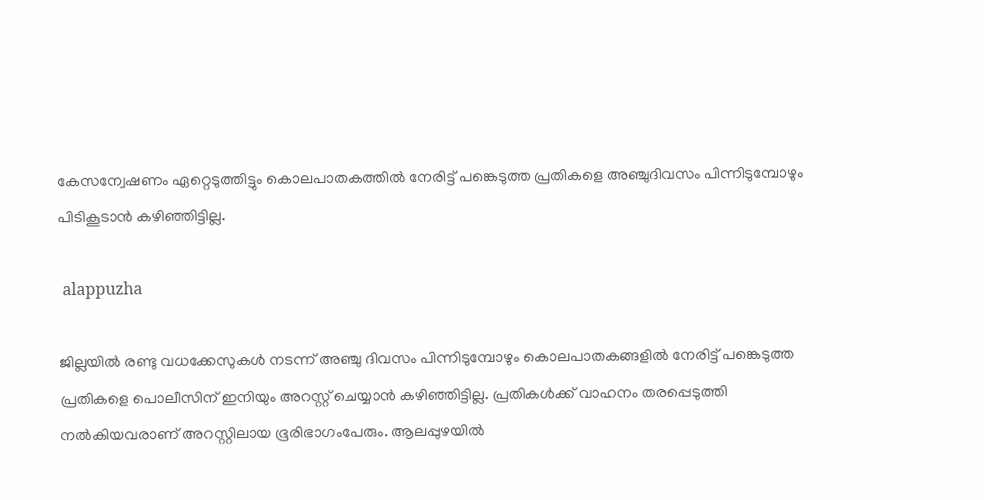കേസന്വേഷണം ഏറ്റെടുത്തിട്ടും കൊലപാതകത്തിൽ നേരിട്ട് പങ്കെടുത്ത പ്രതികളെ അഞ്ചുദിവസം പിന്നിടുമ്പോഴും പിടികൂടാൻ കഴിഞ്ഞിട്ടില്ല.

 alappuzha

ജില്ലയിൽ രണ്ടു വധക്കേസുകൾ നടന്ന് അഞ്ചു ദിവസം പിന്നിടുമ്പോഴും കൊലപാതകങ്ങളിൽ നേരിട്ട് പങ്കെടുത്ത പ്രതികളെ പൊലീസിന് ഇനിയും അറസ്റ്റ് ചെയ്യാൻ കഴിഞ്ഞിട്ടില്ല. പ്രതികൾക്ക് വാഹനം തരപ്പെടുത്തി നൽകിയവരാണ് അറസ്റ്റിലായ ഭൂരിഭാഗംപേരും. ആലപ്പുഴയിൽ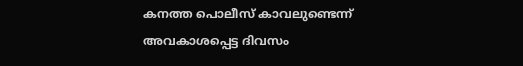കനത്ത പൊലീസ് കാവലുണ്ടെന്ന് അവകാശപ്പെട്ട ദിവസം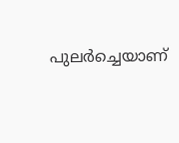പുലര്‍ച്ചെയാണ്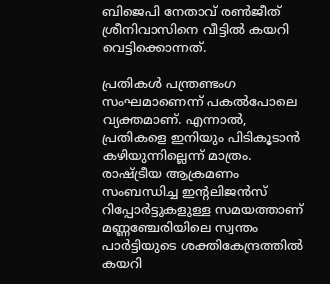ബിജെപി നേതാവ് രണ്‍ജീത് ശ്രീനിവാസിനെ വീട്ടില്‍ കയറി വെട്ടിക്കൊന്നത്.

പ്രതികൾ പന്ത്രണ്ടംഗ സംഘമാണെന്ന് പകല്‍പോലെ വ്യക്തമാണ്. എന്നാൽ, പ്രതികളെ ഇനിയും പിടികൂടാൻ കഴിയുന്നില്ലെന്ന് മാത്രം. രാഷ്ട്രീയ ആക്രമണം സംബന്ധിച്ച ഇന്റലിജന്‍സ് റിപ്പോര്‍ട്ടുകളുള്ള സമയത്താണ് മണ്ണഞ്ചേരിയിലെ സ്വന്തം പാര്‍ട്ടിയുടെ ശക്തികേന്ദ്രത്തില്‍ കയറി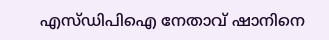എസ്ഡിപിഐ നേതാവ് ഷാനിനെ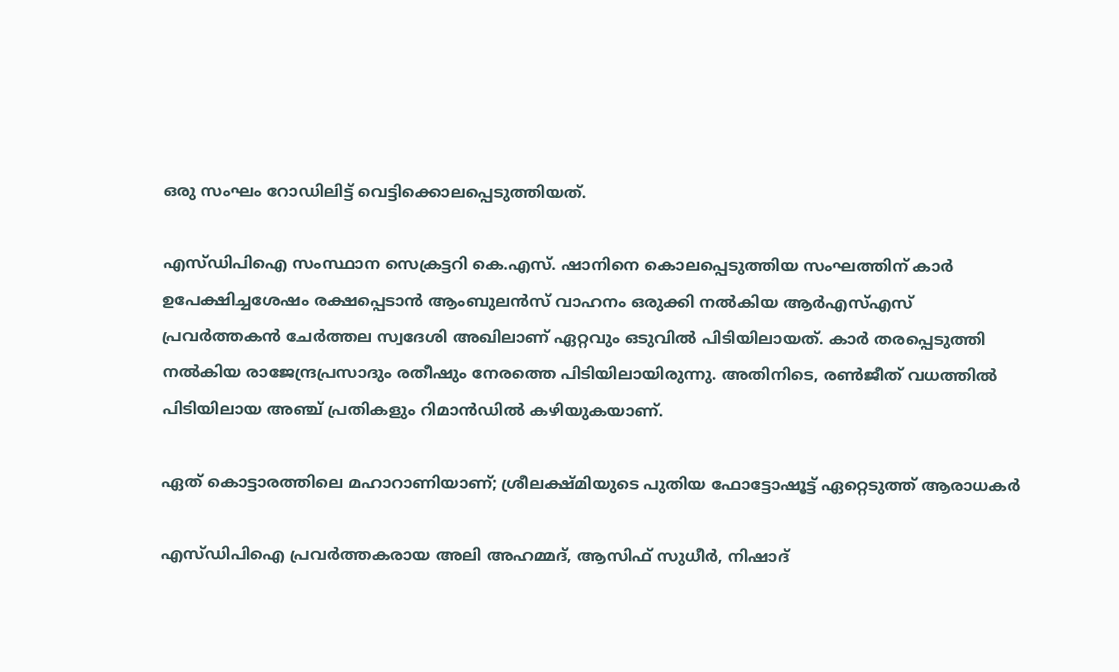ഒരു സംഘം റോഡിലിട്ട് വെട്ടിക്കൊലപ്പെടുത്തിയത്.

എസ്ഡിപിഐ സംസ്ഥാന സെക്രട്ടറി കെ.എസ്. ഷാനിനെ കൊലപ്പെടുത്തിയ സംഘത്തിന് കാര്‍ ഉപേക്ഷിച്ചശേഷം രക്ഷപ്പെടാന്‍ ആംബുലന്‍സ് വാഹനം ഒരുക്കി നൽകിയ ആര്‍എസ്എസ് പ്രവര്‍ത്തകന്‍ ചേർത്തല സ്വദേശി അഖിലാണ് ഏറ്റവും ഒടുവില്‍ പിടിയിലായത്. കാര്‍ തരപ്പെടുത്തി നല്‍കിയ രാജേന്ദ്രപ്രസാദും രതീഷും നേരത്തെ പിടിയിലായിരുന്നു. അതിനിടെ, രണ്‍ജീത് വധത്തില്‍ പിടിയിലായ അഞ്ച് പ്രതികളും റിമാന്‍ഡിൽ കഴിയുകയാണ്.

ഏത് കൊട്ടാരത്തിലെ മഹാറാണിയാണ്; ശ്രീലക്ഷ്മിയുടെ പുതിയ ഫോട്ടോഷൂട്ട് ഏറ്റെടുത്ത് ആരാധകര്‍

എസ്ഡിപിഐ പ്രവര്‍ത്തകരായ അലി അഹമ്മദ്, ആസിഫ് സുധീര്‍, നിഷാദ്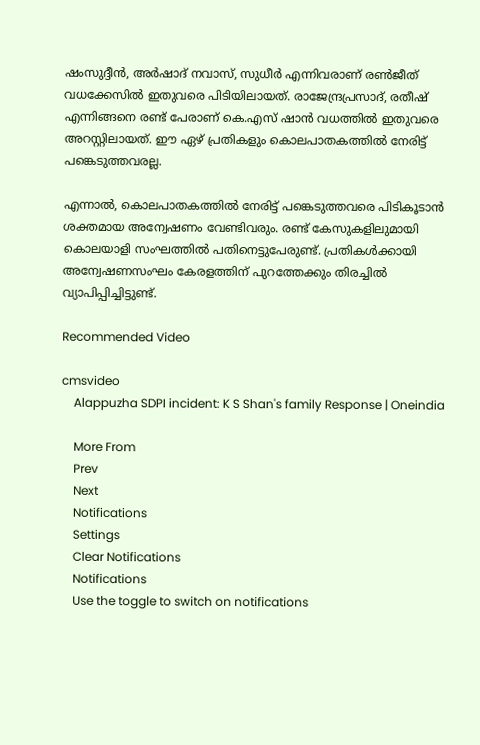ഷംസുദ്ദീന്‍, അര്‍ഷാദ് നവാസ്, സുധീര്‍ എന്നിവരാണ് രണ്‍ജീത് വധക്കേസില്‍ ഇതുവരെ പിടിയിലായത്. രാജേന്ദ്രപ്രസാദ്, രതീഷ് എന്നിങ്ങനെ രണ്ട് പേരാണ് കെ.എസ് ഷാന്‍ വധത്തില്‍ ഇതുവരെ അറസ്റ്റിലായത്. ഈ ഏഴ് പ്രതികളും കൊലപാതകത്തില്‍ നേരിട്ട് പങ്കെടുത്തവരല്ല.

എന്നാൽ, കൊലപാതകത്തിൽ നേരിട്ട് പങ്കെടുത്തവരെ പിടികൂടാൻ ശക്തമായ അന്വേഷണം വേണ്ടിവരും. രണ്ട് കേസുകളിലുമായി കൊലയാളി സംഘത്തില്‍ പതിനെട്ടുപേരുണ്ട്. പ്രതികൾക്കായി അന്വേഷണസംഘം കേരളത്തിന് പുറത്തേക്കും തിരച്ചിൽ വ്യാപിപ്പിച്ചിട്ടുണ്ട്.

Recommended Video

cmsvideo
    Alappuzha SDPI incident: K S Shan's family Response | Oneindia

    More From
    Prev
    Next
    Notifications
    Settings
    Clear Notifications
    Notifications
    Use the toggle to switch on notifications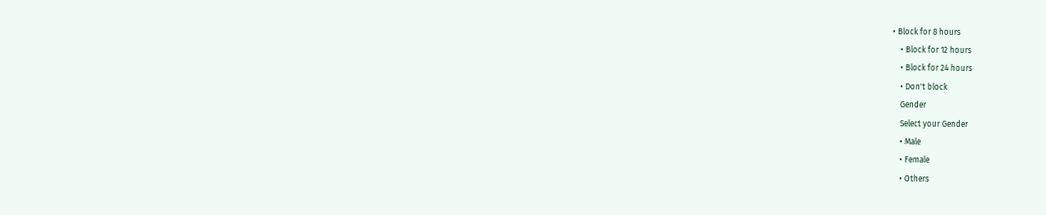• Block for 8 hours
    • Block for 12 hours
    • Block for 24 hours
    • Don't block
    Gender
    Select your Gender
    • Male
    • Female
    • Others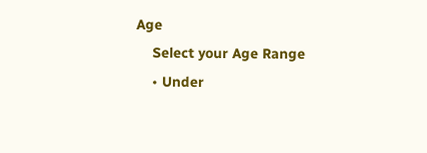Age
    Select your Age Range
    • Under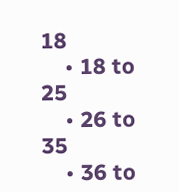18
    • 18 to 25
    • 26 to 35
    • 36 to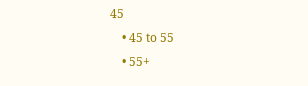45
    • 45 to 55
    • 55+